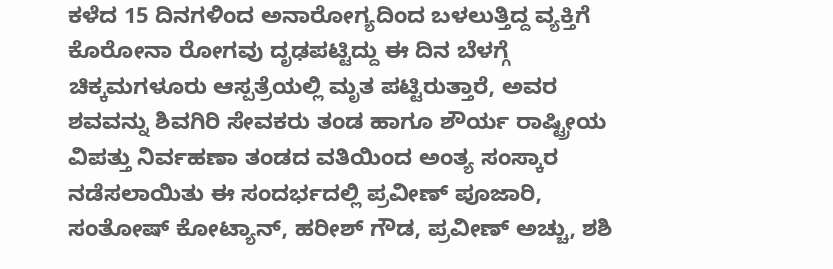ಕಳೆದ 15 ದಿನಗಳಿಂದ ಅನಾರೋಗ್ಯದಿಂದ ಬಳಲುತ್ತಿದ್ದ ವ್ಯಕ್ತಿಗೆ ಕೊರೋನಾ ರೋಗವು ದೃಢಪಟ್ಟಿದ್ದು ಈ ದಿನ ಬೆಳಗ್ಗೆ ಚಿಕ್ಕಮಗಳೂರು ಆಸ್ಪತ್ರೆಯಲ್ಲಿ ಮೃತ ಪಟ್ಟಿರುತ್ತಾರೆ, ಅವರ ಶವವನ್ನು ಶಿವಗಿರಿ ಸೇವಕರು ತಂಡ ಹಾಗೂ ಶೌರ್ಯ ರಾಷ್ಟ್ರೀಯ ವಿಪತ್ತು ನಿರ್ವಹಣಾ ತಂಡದ ವತಿಯಿಂದ ಅಂತ್ಯ ಸಂಸ್ಕಾರ ನಡೆಸಲಾಯಿತು ಈ ಸಂದರ್ಭದಲ್ಲಿ ಪ್ರವೀಣ್ ಪೂಜಾರಿ, ಸಂತೋಷ್ ಕೋಟ್ಯಾನ್, ಹರೀಶ್ ಗೌಡ, ಪ್ರವೀಣ್ ಅಚ್ಚು, ಶಶಿ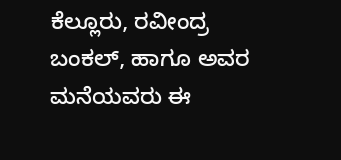ಕೆಲ್ಲೂರು, ರವೀಂದ್ರ ಬಂಕಲ್, ಹಾಗೂ ಅವರ ಮನೆಯವರು ಈ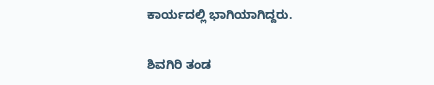ಕಾರ್ಯದಲ್ಲಿ ಭಾಗಿಯಾಗಿದ್ದರು.

ಶಿವಗಿರಿ ತಂಡ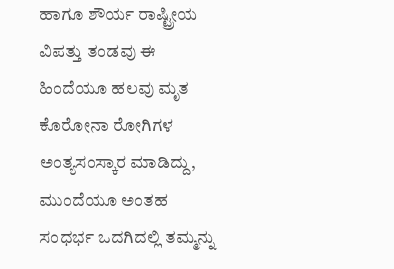ಹಾಗೂ ಶೌರ್ಯ ರಾಷ್ಟ್ರೀಯ ವಿಪತ್ತು ತಂಡವು ಈ ಹಿಂದೆಯೂ ಹಲವು ಮೃತ ಕೊರೋನಾ ರೋಗಿಗಳ ಅಂತ್ಯಸಂಸ್ಕಾರ ಮಾಡಿದ್ದು, ಮುಂದೆಯೂ ಅಂತಹ ಸಂಧರ್ಭ ಒದಗಿದಲ್ಲಿ ತಮ್ಮನ್ನು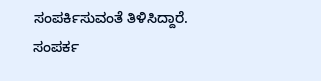ಸಂಪರ್ಕಿಸುವಂತೆ ತಿಳಿಸಿದ್ದಾರೆ.
ಸಂಪರ್ಕ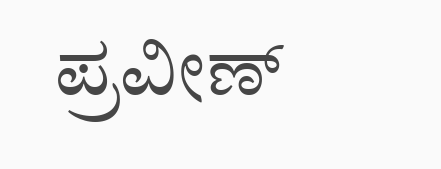ಪ್ರವೀಣ್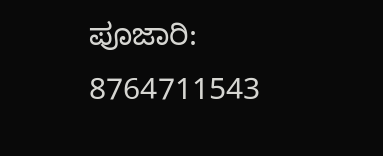ಪೂಜಾರಿ: 8764711543